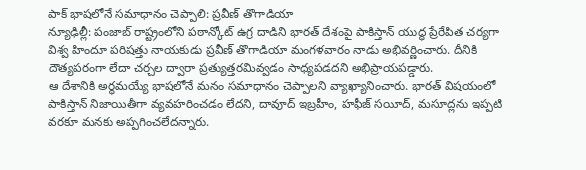పాక్ భాషలోనే సమాధానం చెప్పాలి: ప్రవీణ్ తొగాడియా
న్యూఢిల్లీ: పంజాబ్ రాష్ట్రంలోని పఠాన్కోట్ ఉగ్ర దాడిని భారత్ దేశంపై పాకిస్తాన్ యుద్ధ ప్రేరేపిత చర్యగా విశ్వ హిందూ పరిషత్తు నాయకుడు ప్రవీణ్ తొగాడియా మంగళవారం నాడు అభివర్ణించారు. దీనికి దౌత్యపరంగా లేదా చర్చల ద్వారా ప్రత్యుత్తరమివ్వడం సాధ్యపడదని అభిప్రాయపడ్డారు.
ఆ దేశానికి అర్థమయ్యే భాషలోనే మనం సమాధానం చెప్పాలని వ్యాఖ్యానించారు. భారత్ విషయంలో పాకిస్తాన్ నిజాయితీగా వ్యవహరించడం లేదని, దావూద్ ఇబ్రహీం, హఫీజ్ సయీద్, మసూద్లను ఇప్పటి వరకూ మనకు అప్పగించలేదన్నారు.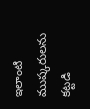ఇలాంటి ముష్కరులను కట్టడి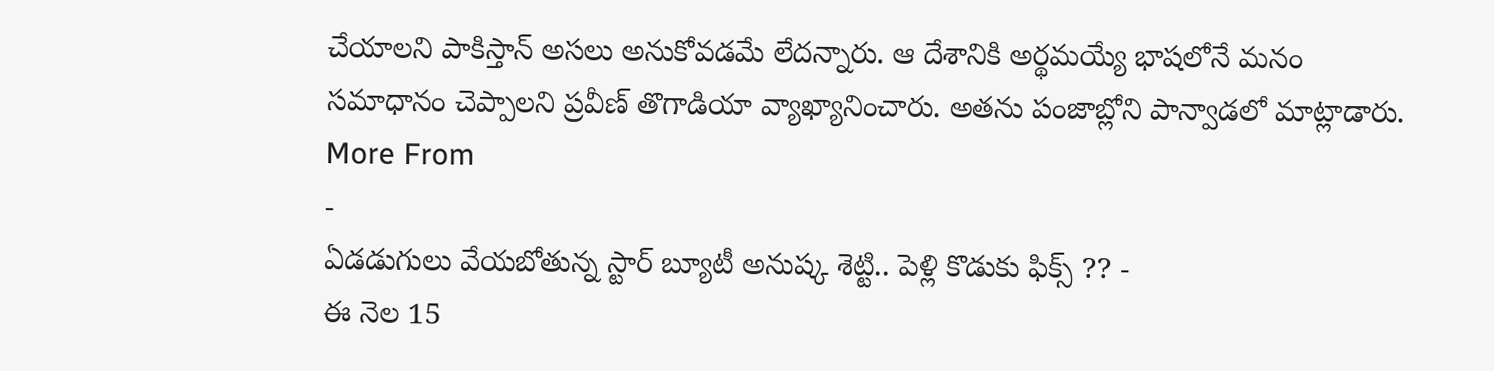చేయాలని పాకిస్తాన్ అసలు అనుకోవడమే లేదన్నారు. ఆ దేశానికి అర్థమయ్యే భాషలోనే మనం సమాధానం చెప్పాలని ప్రవీణ్ తొగాడియా వ్యాఖ్యానించారు. అతను పంజాబ్లోని పాన్వాడలో మాట్లాడారు.
More From
-
ఏడడుగులు వేయబోతున్న స్టార్ బ్యూటీ అనుష్క శెట్టి.. పెళ్లి కొడుకు ఫిక్స్ ?? -
ఈ నెల 15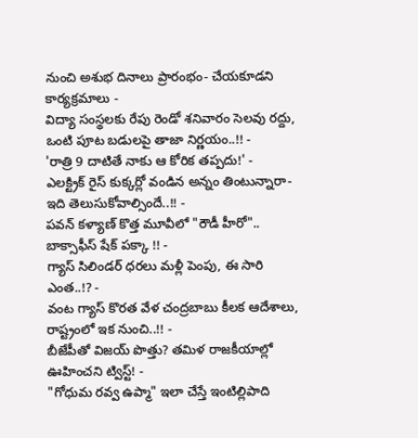నుంచి అశుభ దినాలు ప్రారంభం- చేయకూడని కార్యక్రమాలు -
విద్యా సంస్థలకు రేపు రెండో శనివారం సెలవు రద్దు, ఒంటి పూట బడులపై తాజా నిర్ణయం..!! -
'రాత్రి 9 దాటితే నాకు ఆ కోరిక తప్పదు!' -
ఎలక్ట్రిక్ రైస్ కుక్కర్లో వండిన అన్నం తింటున్నారా- ఇది తెలుసుకోవాల్సిందే..!! -
పవన్ కళ్యాణ్ కొత్త మూవీలో "రౌడీ హీరో".. బాక్సాఫీస్ షేక్ పక్కా !! -
గ్యాస్ సిలిండర్ ధరలు మళ్లీ పెంపు, ఈ సారి ఎంత..!? -
వంట గ్యాస్ కొరత వేళ చంద్రబాబు కీలక ఆదేశాలు, రాష్ట్రంలో ఇక నుంచి..!! -
బీజేపీతో విజయ్ పొత్తు? తమిళ రాజకీయాల్లో ఊహించని ట్విస్ట్! -
"గోధుమ రవ్వ ఉప్మా" ఇలా చేస్తే ఇంటిల్లిపాది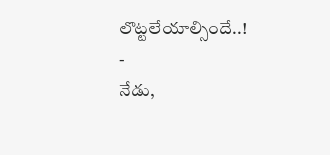లొట్టలేయాల్సిందే..! -
నేడు,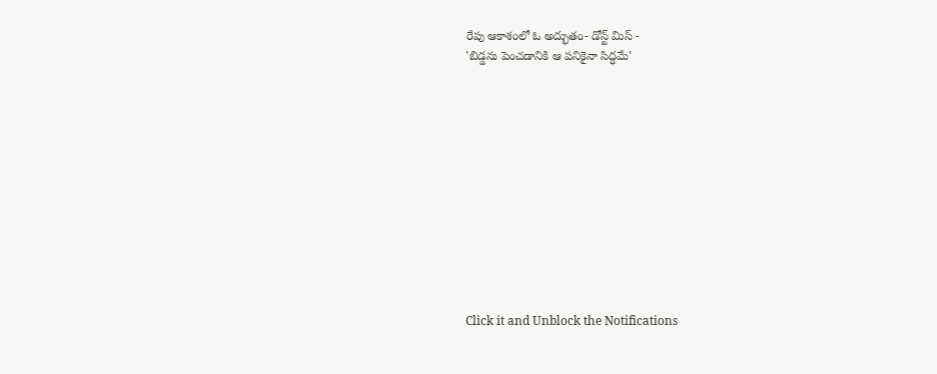రేపు ఆకాశంలో ఓ అద్భుతం- డోన్ట్ మిస్ -
'బిడ్డను పెంచడానికి ఆ పనికైనా సిద్ధమే'












Click it and Unblock the Notifications